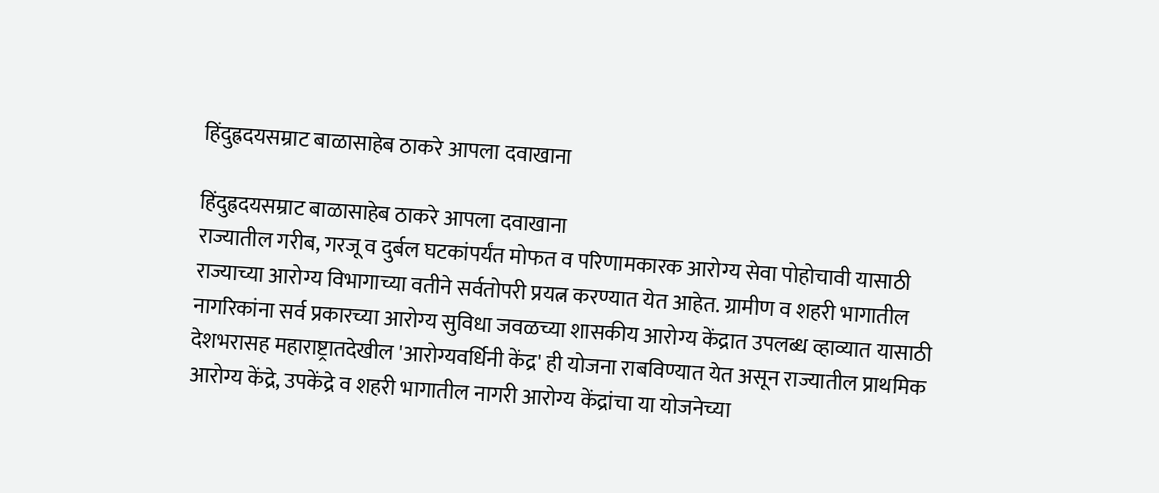हिंदुह्रदयसम्राट बाळासाहेब ठाकरे आपला दवाखाना

हिंदुह्रदयसम्राट बाळासाहेब ठाकरे आपला दवाखाना
राज्यातील गरीब, गरजू व दुर्बल घटकांपर्यंत मोफत व परिणामकारक आरोग्य सेवा पोहोचावी यासाठी राज्याच्या आरोग्य विभागाच्या वतीने सर्वतोपरी प्रयत्न करण्यात येत आहेत. ग्रामीण व शहरी भागातील नागरिकांना सर्व प्रकारच्या आरोग्‍य सुविधा जवळच्या शासकीय आरोग्य केंद्रात उपलब्ध व्हाव्यात यासाठी देशभरासह महाराष्ट्रातदेखील 'आरोग्यवर्धिनी केंद्र' ही योजना राबविण्यात येत असून राज्यातील प्राथमिक आरोग्य केंद्रे, उपकेंद्रे व शहरी भागातील नागरी आरोग्य केंद्रांचा या योजनेच्या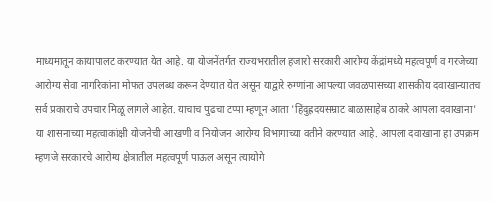माध्यमातून कायापालट करण्यात येत आहे. या योजनेंतर्गत राज्यभरातील हजारो सरकारी आरोग्य केंद्रांमध्ये महत्वपूर्ण व गरजेच्या आरोग्य सेवा नागरिकांना मोफत उपलब्ध करून देण्यात येत असून याद्वारे रुग्णांना आपल्या जवळपासच्या शासकीय दवाखान्यातच सर्व प्रकाराचे उपचार मिळू लागले आहेत. याचाच पुढचा टप्पा म्हणून आता 'हिंदुह्रदयसम्राट बाळासाहेब ठाकरे आपला दवाखाना' या शासनाच्या महत्वाकांक्षी योजनेची आखणी व नियोजन आरोग्य विभागाच्या वतीने करण्यात आहे. आपला दवाखाना हा उपक्रम म्हणजे सरकारचे आरोग्य क्षेत्रातील महत्वपूर्ण पाऊल असून त्यायोगे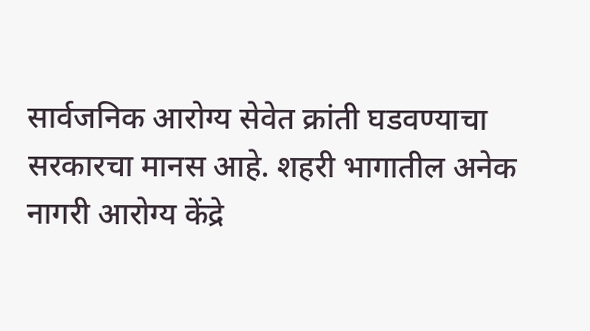सार्वजनिक आरोग्य सेवेत क्रांती घडवण्याचा सरकारचा मानस आहे. शहरी भागातील अनेक नागरी आरोग्य केंद्रे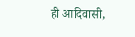ही आदिवासी,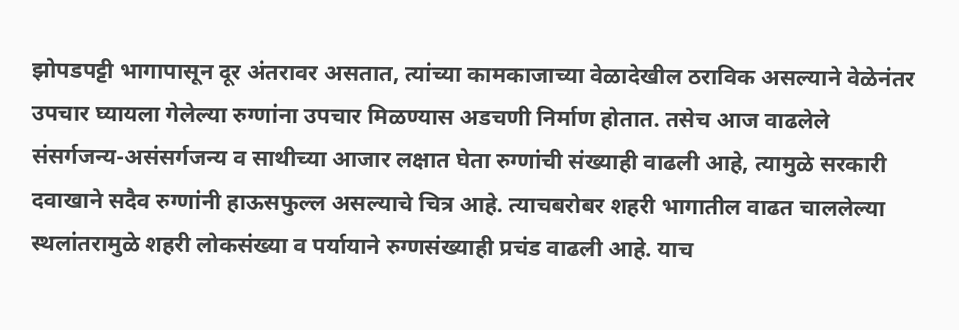झोपडपट्टी भागापासून दूर अंतरावर असतात, त्यांच्या कामकाजाच्या वेळादेखील ठराविक असल्याने वेळेनंतर उपचार घ्यायला गेलेल्या रुग्णांना उपचार मिळण्यास अडचणी निर्माण होतात. तसेच आज वाढलेले संसर्गजन्य-असंसर्गजन्य व साथीच्या आजार लक्षात घेता रुग्णांची संख्याही वाढली आहे, त्यामुळे सरकारी दवाखाने सदैव रुग्‍णांनी हाऊसफुल्ल असल्याचे चित्र आहे. त्याचबरोबर शहरी भागातील वाढत चाललेल्या स्थलांतरामुळे शहरी लोकसंख्या व पर्यायाने रुग्णसंख्याही प्रचंड वाढली आहे. याच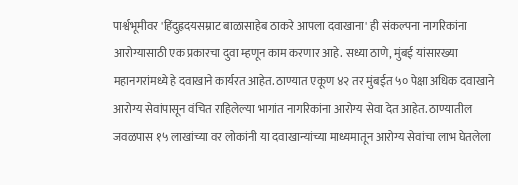पार्श्वभूमीवर 'हिंदुह्रदयसम्राट बाळासाहेब ठाकरे आपला दवाखाना' ही संकल्पना नागरिकांना आरोग्यासाठी एक प्रकारचा दुवा म्हणून काम करणार आहे. सध्या ठाणे, मुंबई यांसारख्या महानगरांमध्ये हे दवाखाने कार्यरत आहेत. ठाण्यात एकूण ४२ तर मुंबईत ५० पेक्षा अधिक दवाखाने आरोग्य सेवांपासून वंचित राहिलेल्या भागांत नागरिकांना आरोग्य सेवा देत आहेत. ठाण्यातील जवळपास १५ लाखांच्या वर लोकांनी या दवाखान्यांच्या माध्यमातून आरोग्य सेवांचा लाभ घेतलेला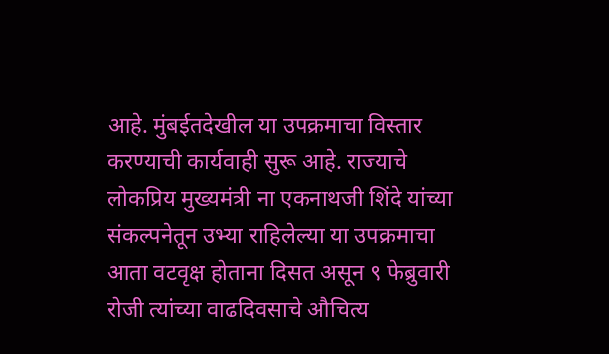आहे. मुंबईतदेखील या उपक्रमाचा विस्तार करण्याची कार्यवाही सुरू आहे. राज्याचे लोकप्रिय मुख्यमंत्री ना एकनाथजी शिंदे यांच्या संकल्पनेतून उभ्या राहिलेल्या या उपक्रमाचा आता वटवृक्ष होताना दिसत असून ९ फेब्रुवारी रोजी त्यांच्या वाढदिवसाचे औचित्य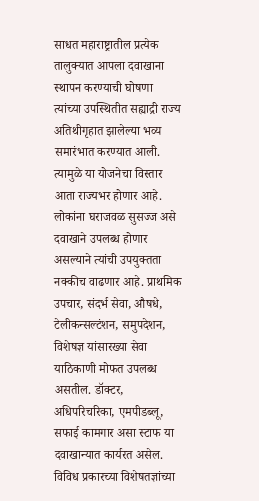साधत महाराष्ट्रातील प्रत्येक तालुक्यात आपला दवाखाना स्थापन करण्याची घोषणा त्यांच्या उपस्थितीत सह्याद्री राज्य अतिथीगृहात झालेल्या भव्य समारंभात करण्यात आली. त्यामुळे या योजनेचा विस्तार आता राज्यभर होणार आहे. लोकांना घराजवळ सुसज्ज असे दवाखाने उपलब्ध होणार असल्याने त्यांची उपयुक्तता नक्कीच वाढणार आहे. प्राथमिक उपचार, संदर्भ सेवा, औषधे, टेलीकन्सल्टंशन, समुपदेशन, विशेषज्ञ यांसारख्या सेवा याठिकाणी मोफत उपलब्ध असतील. डॉक्टर, अधिपरिचरिका, एमपीडब्लू, सफाई कामगार असा स्टाफ या दवाखान्यात कार्यरत असेल. विविध प्रकारच्या विशेषतज्ञांच्या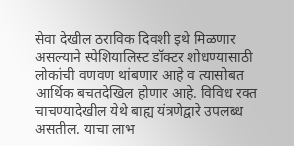सेवा देखील ठराविक दिवशी इथे मिळणार असल्याने स्पेशियालिस्ट डॉक्टर शोधण्यासाठी लोकांची वणवण थांबणार आहे व त्यासोबत आर्थिक बचतदेखिल होणार आहे. विविध रक्त चाचण्यादेखील येथे बाह्य यंत्रणेद्वारे उपलब्ध असतील. याचा लाभ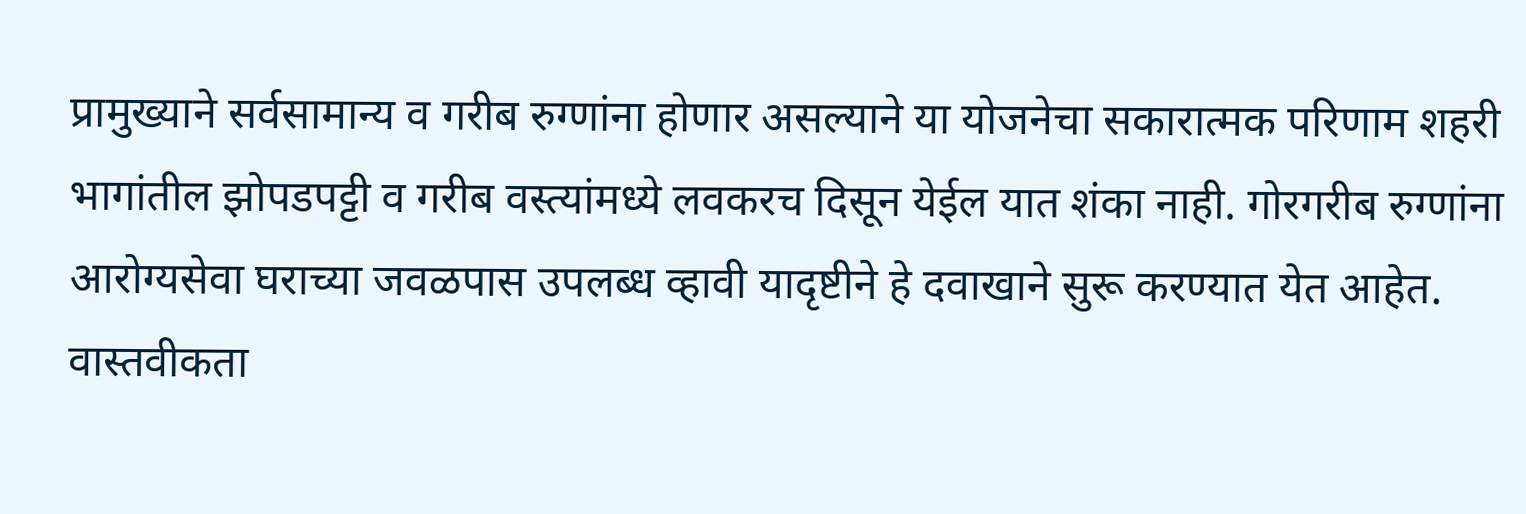प्रामुख्याने सर्वसामान्य व गरीब रुग्णांना होणार असल्याने या योजनेचा सकारात्मक परिणाम शहरी भागांतील झोपडपट्टी व गरीब वस्त्यांमध्ये लवकरच दिसून येईल यात शंका नाही. गोरगरीब रुग्णांना आरोग्यसेवा घराच्या जवळपास उपलब्ध व्हावी यादृष्टीने हे दवाखाने सुरू करण्यात येत आहेत. वास्तवीकता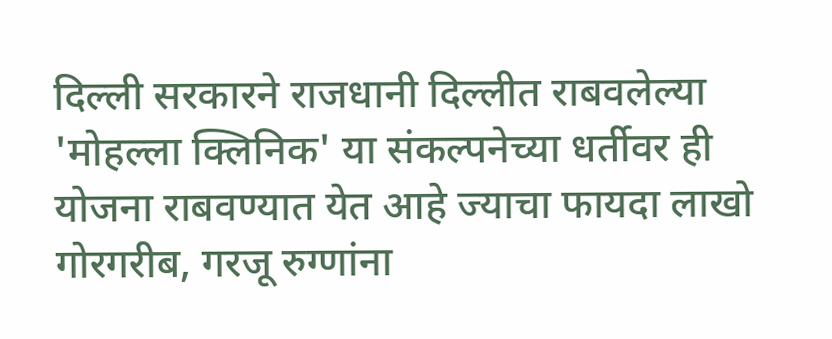दिल्ली सरकारने राजधानी दिल्लीत राबवलेल्या 'मोहल्ला क्लिनिक' या संकल्पनेच्या धर्तीवर ही योजना राबवण्यात येत आहे ज्याचा फायदा लाखो गोरगरीब, गरजू रुग्णांना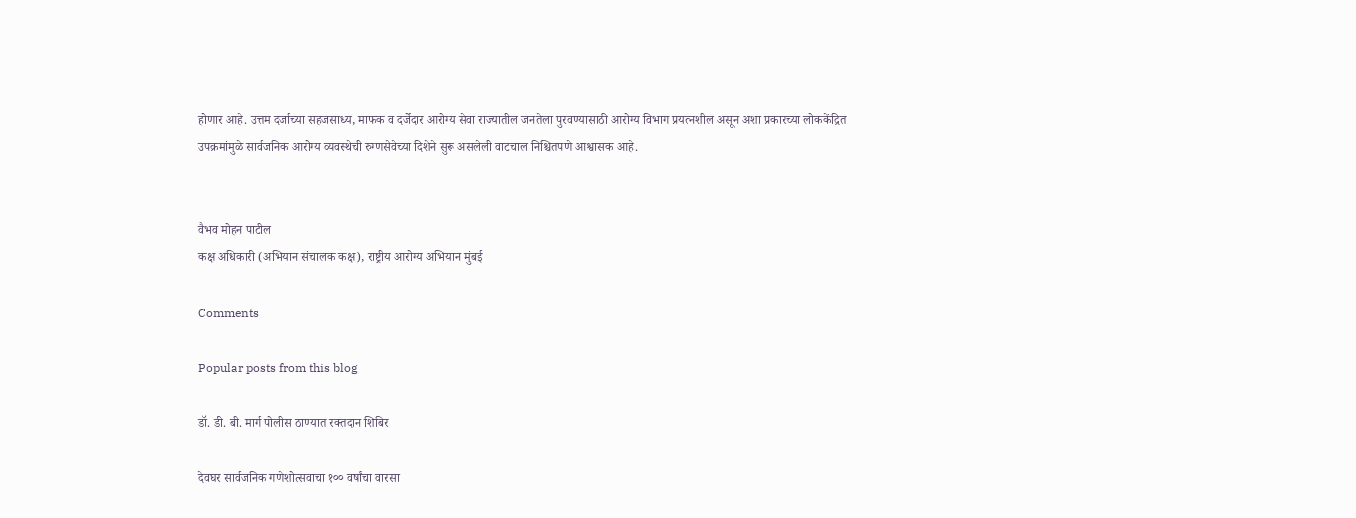होणार आहे. उत्तम दर्जाच्या सहजसाध्य, माफक व दर्जेदार आरोग्य सेवा राज्यातील जनतेला पुरवण्यासाठी आरोग्य विभाग प्रयत्नशील असून अशा प्रकारच्या लोककेंद्रित उपक्रमांमुळे सार्वजनिक आरोग्य व्यवस्थेची रुग्णसेवेच्या दिशेने सुरू असलेली वाटचाल निश्चितपणे आश्वासक आहे.


वैभव मोहन पाटील
कक्ष अधिकारी (अभियान संचालक कक्ष), राष्ट्रीय आरोग्य अभियान मुंबई

Comments

Popular posts from this blog

डॉ. डी. बी. मार्ग पोलीस ठाण्यात रक्तदान शिबिर

देवघर सार्वजनिक गणेशोत्सवाचा १०० वर्षांचा वारसा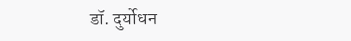डॉ. दुर्योधन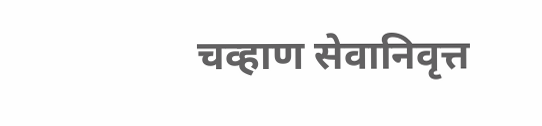चव्हाण सेवानिवृत्त